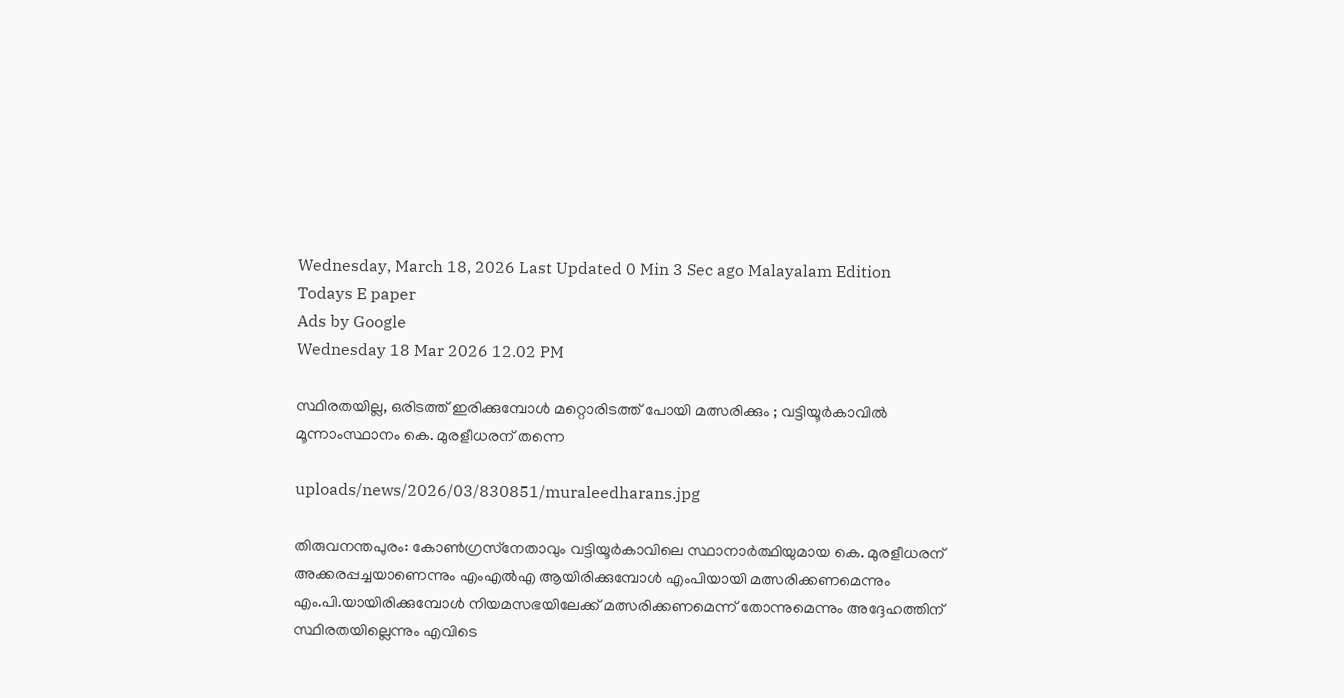Wednesday, March 18, 2026 Last Updated 0 Min 3 Sec ago Malayalam Edition
Todays E paper
Ads by Google
Wednesday 18 Mar 2026 12.02 PM

സ്ഥിരതയില്ല, ഒരിടത്ത് ഇരിക്കുമ്പോള്‍ മറ്റൊരിടത്ത് പോയി മത്സരിക്കും ; വട്ടിയൂര്‍കാവില്‍ മൂന്നാംസ്ഥാനം കെ. മുരളീധരന് തന്നെ

uploads/news/2026/03/830851/muraleedharans.jpg

തിരുവനന്തപുരം: കോണ്‍ഗ്രസ്‌നേതാവും വട്ടിയൂര്‍കാവിലെ സ്ഥാനാര്‍ത്ഥിയുമായ കെ. മുരളീധരന് അക്കരപ്പച്ചയാണെന്നും എംഎല്‍എ ആയിരിക്കുമ്പോള്‍ എംപിയായി മത്സരിക്കണമെന്നും എം.പി.യായിരിക്കുമ്പോള്‍ നിയമസഭയിലേക്ക് മത്സരിക്കണമെന്ന് തോന്നുമെന്നും അദ്ദേഹത്തിന് സ്ഥിരതയില്ലെന്നും എവിടെ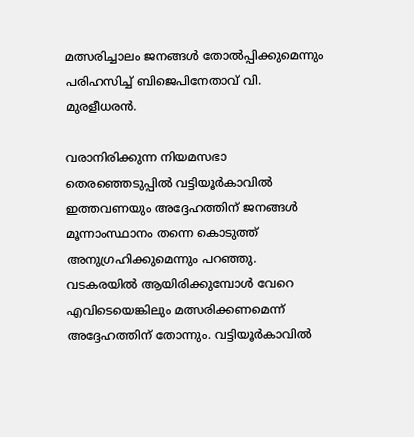മത്സരിച്ചാലം ജനങ്ങള്‍ തോല്‍പ്പിക്കുമെന്നും പരിഹസിച്ച് ബിജെപിനേതാവ് വി. മുരളീധരന്‍.

വരാനിരിക്കുന്ന നിയമസഭാ തെരഞ്ഞെടുപ്പില്‍ വട്ടിയൂര്‍കാവില്‍ ഇത്തവണയും അദ്ദേഹത്തിന് ജനങ്ങള്‍ മൂന്നാംസ്ഥാനം തന്നെ കൊടുത്ത് അനുഗ്രഹിക്കുമെന്നും പറഞ്ഞു. വടകരയില്‍ ആയിരിക്കുമ്പോള്‍ വേറെ എവിടെയെങ്കിലും മത്സരിക്കണമെന്ന് അദ്ദേഹത്തിന് തോന്നും. വട്ടിയൂര്‍കാവില്‍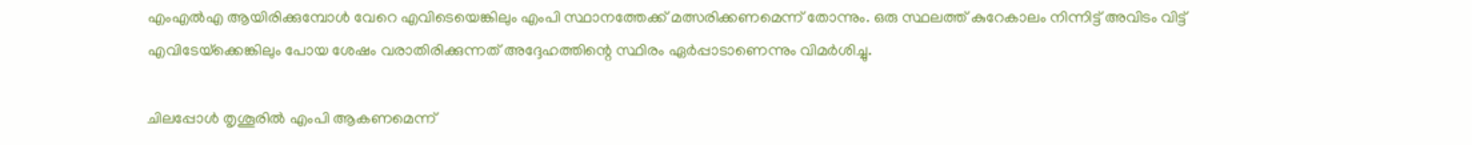എംഎല്‍എ ആയിരിക്കുമ്പോള്‍ വേറെ എവിടെയെങ്കിലും എംപി സ്ഥാനത്തേക്ക് മത്സരിക്കണമെന്ന് തോന്നും. ഒരു സ്ഥലത്ത് കുറേകാലം നിന്നിട്ട് അവിടം വിട്ട് എവിടേയ്‌ക്കെങ്കിലും പോയ ശേഷം വരാതിരിക്കുന്നത് അദ്ദേഹത്തിന്റെ സ്ഥിരം ഏര്‍പ്പാടാണെന്നും വിമര്‍ശിച്ചു.

ചിലപ്പോള്‍ തൃശൂരില്‍ എംപി ആകണമെന്ന്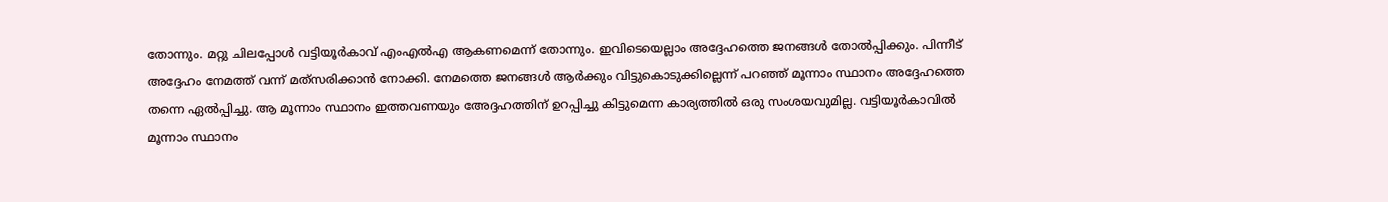തോന്നും. മറ്റു ചിലപ്പോള്‍ വട്ടിയൂര്‍കാവ് എംഎല്‍എ ആകണമെന്ന് തോന്നും. ഇവിടെയെല്ലാം അദ്ദേഹത്തെ ജനങ്ങള്‍ തോല്‍പ്പിക്കും. പിന്നീട് അദ്ദേഹം നേമത്ത് വന്ന് മത്‌സരിക്കാന്‍ നോക്കി. നേമത്തെ ജനങ്ങള്‍ ആര്‍ക്കും വിട്ടുകൊടുക്കില്ലെന്ന് പറഞ്ഞ് മൂന്നാം സ്ഥാനം അദ്ദേഹത്തെ തന്നെ ഏല്‍പ്പിച്ചു. ആ മൂന്നാം സ്ഥാനം ഇത്തവണയും അേദ്ദഹത്തിന് ഉറപ്പിച്ചു കിട്ടുമെന്ന കാര്യത്തില്‍ ഒരു സംശയവുമില്ല. വട്ടിയൂര്‍കാവില്‍ മൂന്നാം സ്ഥാനം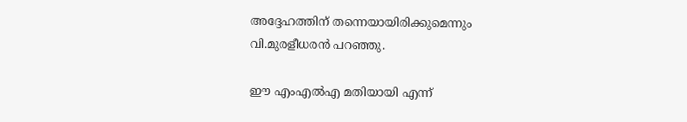അദ്ദേഹത്തിന് തന്നെയായിരിക്കുമെന്നും വി.മുരളീധരന്‍ പറഞ്ഞു.

ഈ എംഎല്‍എ മതിയായി എന്ന്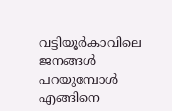വട്ടിയൂര്‍കാവിലെ ജനങ്ങള്‍ പറയുമ്പോള്‍ എങ്ങിനെ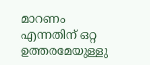മാറണം എന്നതിന് ഒറ്റ ഉത്തരമേയുള്ളു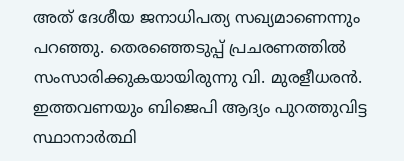അത് ദേശീയ ജനാധിപത്യ സഖ്യമാണെന്നും പറഞ്ഞു. തെരഞ്ഞെടുപ്പ് പ്രചരണത്തില്‍ സംസാരിക്കുകയായിരുന്നു വി. മുരളീധരന്‍. ഇത്തവണയും ബിജെപി ആദ്യം പുറത്തുവിട്ട സ്ഥാനാര്‍ത്ഥി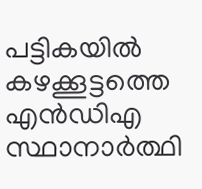പട്ടികയില്‍ കഴക്കൂട്ടത്തെ എന്‍ഡിഎ സ്ഥാനാര്‍ത്ഥി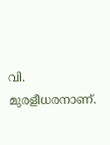വി. മുരളീധരനാണ്.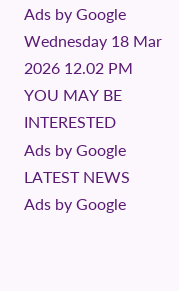Ads by Google
Wednesday 18 Mar 2026 12.02 PM
YOU MAY BE INTERESTED
Ads by Google
LATEST NEWS
Ads by Google